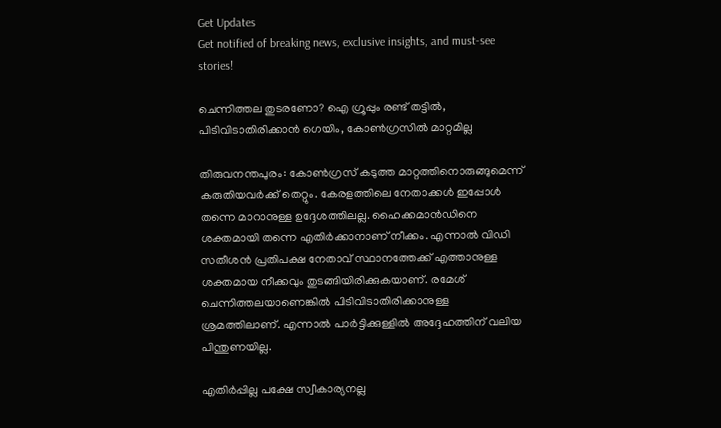Get Updates
Get notified of breaking news, exclusive insights, and must-see stories!

ചെന്നിത്തല തുടരണോ? ഐ ഗ്രൂപ്പും രണ്ട് തട്ടില്‍, പിടിവിടാതിരിക്കാന്‍ ഗെയിം, കോണ്‍ഗ്രസില്‍ മാറ്റമില്ല

തിരുവനന്തപുരം: കോണ്‍ഗ്രസ് കടുത്ത മാറ്റത്തിനൊരുങ്ങുമെന്ന് കരുതിയവര്‍ക്ക് തെറ്റും. കേരളത്തിലെ നേതാക്കള്‍ ഇപ്പോള്‍ തന്നെ മാറാനുള്ള ഉദ്ദേശത്തിലല്ല. ഹൈക്കമാന്‍ഡിനെ ശക്തമായി തന്നെ എതിര്‍ക്കാനാണ് നീക്കം. എന്നാല്‍ വിഡി സതീശന്‍ പ്രതിപക്ഷ നേതാവ് സ്ഥാനത്തേക്ക് എത്താനുള്ള ശക്തമായ നീക്കവും തുടങ്ങിയിരിക്കുകയാണ്. രമേശ് ചെന്നിത്തലയാണെങ്കില്‍ പിടിവിടാതിരിക്കാനുള്ള ശ്രമത്തിലാണ്. എന്നാല്‍ പാര്‍ട്ടിക്കുള്ളില്‍ അദ്ദേഹത്തിന് വലിയ പിന്തുണയില്ല.

എതിര്‍പ്പില്ല പക്ഷേ സ്വീകാര്യനല്ല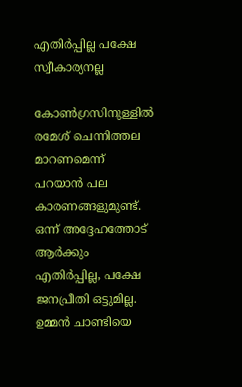എതിര്‍പ്പില്ല പക്ഷേ സ്വീകാര്യനല്ല

കോണ്‍ഗ്രസിനുള്ളില്‍ രമേശ് ചെന്നിത്തല മാറണമെന്ന് പറയാന്‍ പല കാരണങ്ങളുമുണ്ട്. ഒന്ന് അദ്ദേഹത്തോട് ആര്‍ക്കും എതിര്‍പ്പില്ല, പക്ഷേ ജനപ്രീതി ഒട്ടുമില്ല. ഉമ്മന്‍ ചാണ്ടിയെ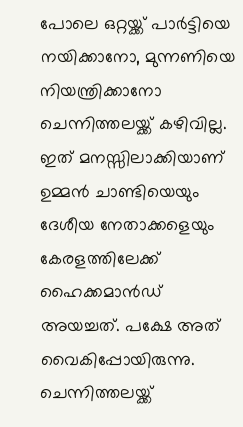പോലെ ഒറ്റയ്ക്ക് പാര്‍ട്ടിയെ നയിക്കാനോ, മുന്നണിയെ നിയന്ത്രിക്കാനോ ചെന്നിത്തലയ്ക്ക് കഴിവില്ല. ഇത് മനസ്സിലാക്കിയാണ് ഉമ്മന്‍ ചാണ്ടിയെയും ദേശീയ നേതാക്കളെയും കേരളത്തിലേക്ക് ഹൈക്കമാന്‍ഡ് അയച്ചത്. പക്ഷേ അത് വൈകിപ്പോയിരുന്നു. ചെന്നിത്തലയ്ക്ക്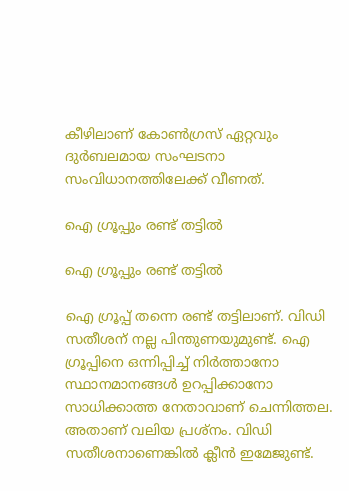കീഴിലാണ് കോണ്‍ഗ്രസ് ഏറ്റവും ദുര്‍ബലമായ സംഘടനാ സംവിധാനത്തിലേക്ക് വീണത്.

ഐ ഗ്രൂപ്പും രണ്ട് തട്ടില്‍

ഐ ഗ്രൂപ്പും രണ്ട് തട്ടില്‍

ഐ ഗ്രൂപ്പ് തന്നെ രണ്ട് തട്ടിലാണ്. വിഡി സതീശന് നല്ല പിന്തുണയുമുണ്ട്. ഐ ഗ്രൂപ്പിനെ ഒന്നിപ്പിച്ച് നിര്‍ത്താനോ സ്ഥാനമാനങ്ങള്‍ ഉറപ്പിക്കാനോ സാധിക്കാത്ത നേതാവാണ് ചെന്നിത്തല. അതാണ് വലിയ പ്രശ്‌നം. വിഡി സതീശനാണെങ്കില്‍ ക്ലീന്‍ ഇമേജുണ്ട്.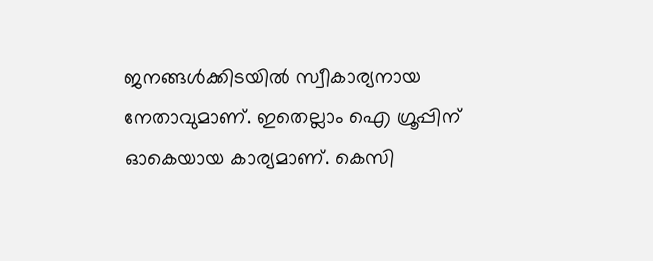ജനങ്ങള്‍ക്കിടയില്‍ സ്വീകാര്യനായ നേതാവുമാണ്. ഇതെല്ലാം ഐ ഗ്രൂപ്പിന് ഓകെയായ കാര്യമാണ്. കെസി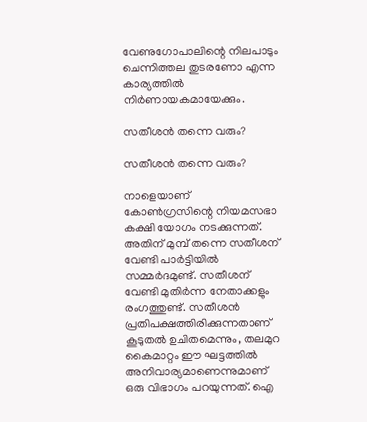വേണുഗോപാലിന്റെ നിലപാടും ചെന്നിത്തല തുടരണോ എന്ന കാര്യത്തില്‍ നിര്‍ണായകമായേക്കും.

സതീശന്‍ തന്നെ വരും?

സതീശന്‍ തന്നെ വരും?

നാളെയാണ് കോണ്‍ഗ്രസിന്റെ നിയമസഭാ കക്ഷി യോഗം നടക്കുന്നത്. അതിന് മുമ്പ് തന്നെ സതീശന് വേണ്ടി പാര്‍ട്ടിയില്‍ സമ്മര്‍ദമുണ്ട്. സതീശന് വേണ്ടി മുതിര്‍ന്ന നേതാക്കളും രംഗത്തുണ്ട്. സതീശന്‍ പ്രതിപക്ഷത്തിരിക്കുന്നതാണ് കൂടുതല്‍ ഉചിതമെന്നും, തലമുറ കൈമാറ്റം ഈ ഘട്ടത്തില്‍ അനിവാര്യമാണെന്നുമാണ് ഒരു വിഭാഗം പറയുന്നത്. ഐ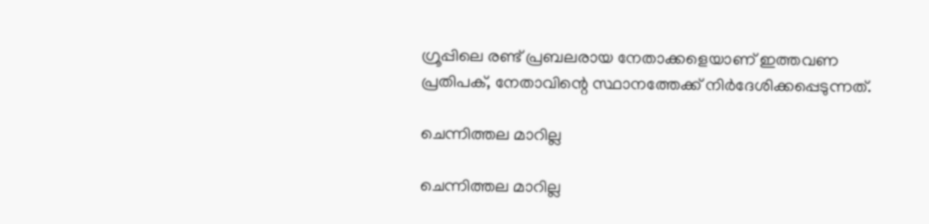ഗ്രൂപ്പിലെ രണ്ട് പ്രബലരായ നേതാക്കളെയാണ് ഇത്തവണ പ്രതിപക്, നേതാവിന്റെ സ്ഥാനത്തേക്ക് നിര്‍ദേശിക്കപ്പെടുന്നത്.

ചെന്നിത്തല മാറില്ല

ചെന്നിത്തല മാറില്ല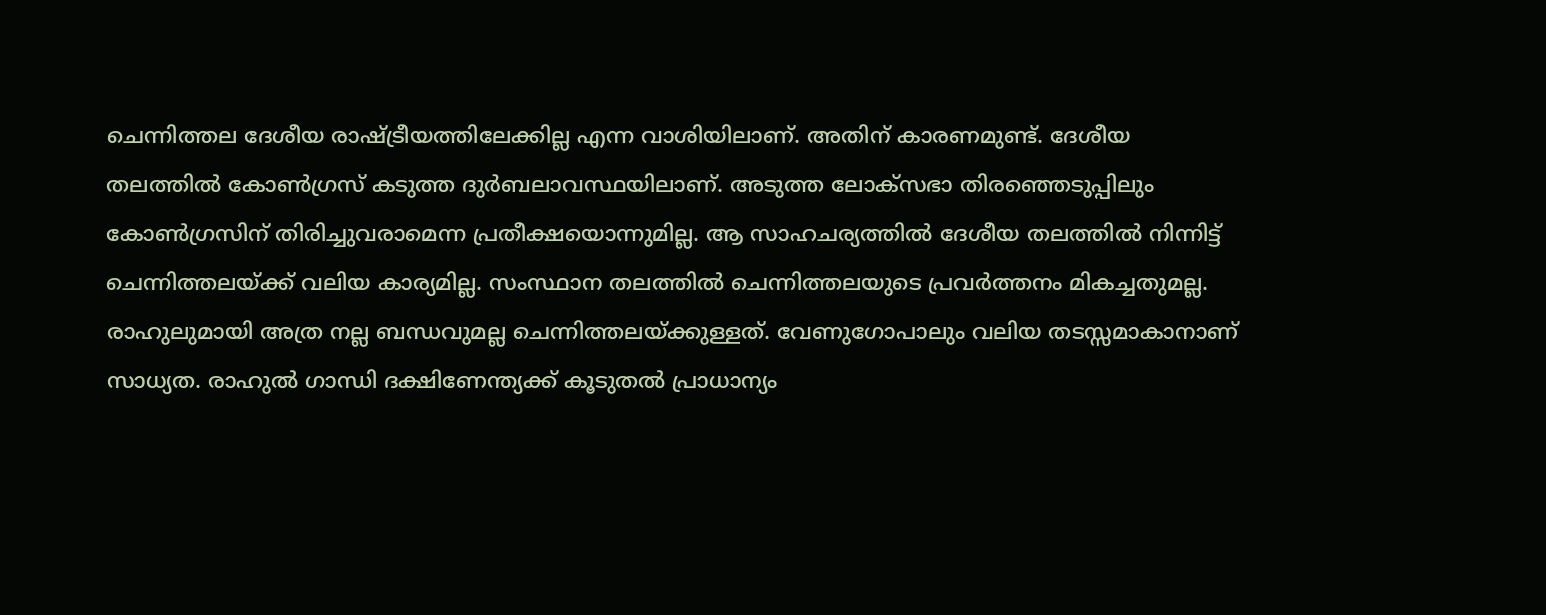ചെന്നിത്തല ദേശീയ രാഷ്ട്രീയത്തിലേക്കില്ല എന്ന വാശിയിലാണ്. അതിന് കാരണമുണ്ട്. ദേശീയ തലത്തില്‍ കോണ്‍ഗ്രസ് കടുത്ത ദുര്‍ബലാവസ്ഥയിലാണ്. അടുത്ത ലോക്‌സഭാ തിരഞ്ഞെടുപ്പിലും കോണ്‍ഗ്രസിന് തിരിച്ചുവരാമെന്ന പ്രതീക്ഷയൊന്നുമില്ല. ആ സാഹചര്യത്തില്‍ ദേശീയ തലത്തില്‍ നിന്നിട്ട് ചെന്നിത്തലയ്ക്ക് വലിയ കാര്യമില്ല. സംസ്ഥാന തലത്തില്‍ ചെന്നിത്തലയുടെ പ്രവര്‍ത്തനം മികച്ചതുമല്ല. രാഹുലുമായി അത്ര നല്ല ബന്ധവുമല്ല ചെന്നിത്തലയ്ക്കുള്ളത്. വേണുഗോപാലും വലിയ തടസ്സമാകാനാണ് സാധ്യത. രാഹുല്‍ ഗാന്ധി ദക്ഷിണേന്ത്യക്ക് കൂടുതല്‍ പ്രാധാന്യം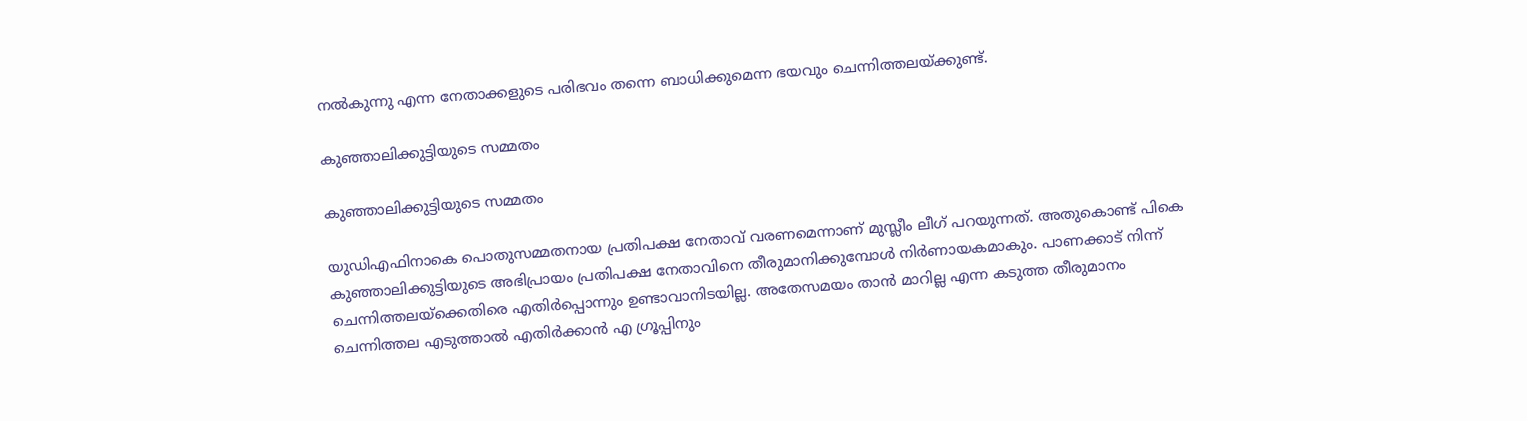നല്‍കുന്നു എന്ന നേതാക്കളുടെ പരിഭവം തന്നെ ബാധിക്കുമെന്ന ഭയവും ചെന്നിത്തലയ്ക്കുണ്ട്.

കുഞ്ഞാലിക്കുട്ടിയുടെ സമ്മതം

കുഞ്ഞാലിക്കുട്ടിയുടെ സമ്മതം

യുഡിഎഫിനാകെ പൊതുസമ്മതനായ പ്രതിപക്ഷ നേതാവ് വരണമെന്നാണ് മുസ്ലീം ലീഗ് പറയുന്നത്. അതുകൊണ്ട് പികെ കുഞ്ഞാലിക്കുട്ടിയുടെ അഭിപ്രായം പ്രതിപക്ഷ നേതാവിനെ തീരുമാനിക്കുമ്പോള്‍ നിര്‍ണായകമാകും. പാണക്കാട് നിന്ന് ചെന്നിത്തലയ്‌ക്കെതിരെ എതിര്‍പ്പൊന്നും ഉണ്ടാവാനിടയില്ല. അതേസമയം താന്‍ മാറില്ല എന്ന കടുത്ത തീരുമാനം ചെന്നിത്തല എടുത്താല്‍ എതിര്‍ക്കാന്‍ എ ഗ്രൂപ്പിനും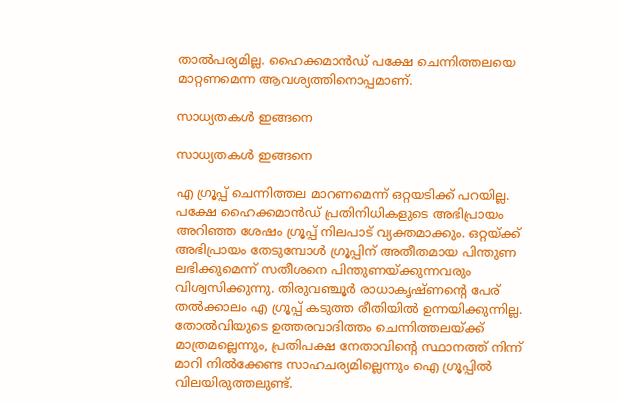താല്‍പര്യമില്ല. ഹൈക്കമാന്‍ഡ് പക്ഷേ ചെന്നിത്തലയെ മാറ്റണമെന്ന ആവശ്യത്തിനൊപ്പമാണ്.

സാധ്യതകള്‍ ഇങ്ങനെ

സാധ്യതകള്‍ ഇങ്ങനെ

എ ഗ്രൂപ്പ് ചെന്നിത്തല മാറണമെന്ന് ഒറ്റയടിക്ക് പറയില്ല. പക്ഷേ ഹൈക്കമാന്‍ഡ് പ്രതിനിധികളുടെ അഭിപ്രായം അറിഞ്ഞ ശേഷം ഗ്രൂപ്പ് നിലപാട് വ്യക്തമാക്കും. ഒറ്റയ്ക്ക് അഭിപ്രായം തേടുമ്പോള്‍ ഗ്രൂപ്പിന് അതീതമായ പിന്തുണ ലഭിക്കുമെന്ന് സതീശനെ പിന്തുണയ്ക്കുന്നവരും വിശ്വസിക്കുന്നു. തിരുവഞ്ചൂര്‍ രാധാകൃഷ്ണന്റെ പേര് തല്‍ക്കാലം എ ഗ്രൂപ്പ് കടുത്ത രീതിയില്‍ ഉന്നയിക്കുന്നില്ല. തോല്‍വിയുടെ ഉത്തരവാദിത്തം ചെന്നിത്തലയ്ക്ക് മാത്രമല്ലെന്നും, പ്രതിപക്ഷ നേതാവിന്റെ സ്ഥാനത്ത് നിന്ന് മാറി നില്‍ക്കേണ്ട സാഹചര്യമില്ലെന്നും ഐ ഗ്രൂപ്പില്‍ വിലയിരുത്തലുണ്ട്.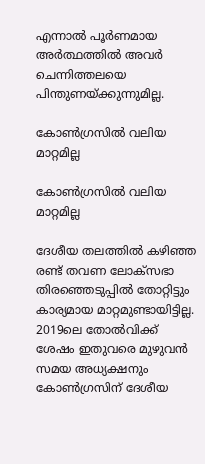എന്നാല്‍ പൂര്‍ണമായ അര്‍ത്ഥത്തില്‍ അവര്‍ ചെന്നിത്തലയെ പിന്തുണയ്ക്കുന്നുമില്ല.

കോണ്‍ഗ്രസില്‍ വലിയ മാറ്റമില്ല

കോണ്‍ഗ്രസില്‍ വലിയ മാറ്റമില്ല

ദേശീയ തലത്തില്‍ കഴിഞ്ഞ രണ്ട് തവണ ലോക്‌സഭാ തിരഞ്ഞെടുപ്പില്‍ തോറ്റിട്ടും കാര്യമായ മാറ്റമുണ്ടായിട്ടില്ല. 2019ലെ തോല്‍വിക്ക് ശേഷം ഇതുവരെ മുഴുവന്‍ സമയ അധ്യക്ഷനും കോണ്‍ഗ്രസിന് ദേശീയ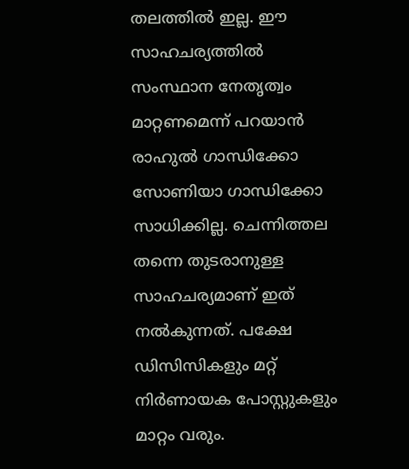തലത്തില്‍ ഇല്ല. ഈ സാഹചര്യത്തില്‍ സംസ്ഥാന നേതൃത്വം മാറ്റണമെന്ന് പറയാന്‍ രാഹുല്‍ ഗാന്ധിക്കോ സോണിയാ ഗാന്ധിക്കോ സാധിക്കില്ല. ചെന്നിത്തല തന്നെ തുടരാനുള്ള സാഹചര്യമാണ് ഇത് നല്‍കുന്നത്. പക്ഷേ ഡിസിസികളും മറ്റ് നിര്‍ണായക പോസ്റ്റുകളും മാറ്റം വരും.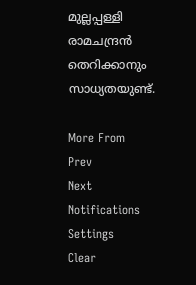മുല്ലപ്പള്ളി രാമചന്ദ്രന്‍ തെറിക്കാനും സാധ്യതയുണ്ട്.

More From
Prev
Next
Notifications
Settings
Clear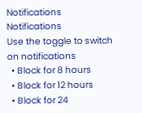Notifications
Notifications
Use the toggle to switch on notifications
  • Block for 8 hours
  • Block for 12 hours
  • Block for 24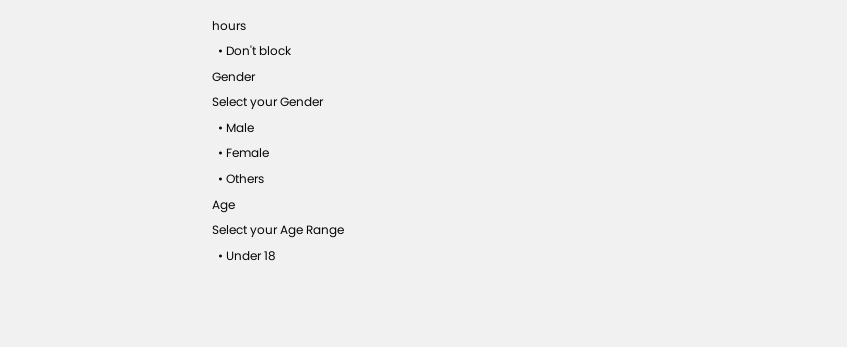hours
  • Don't block
Gender
Select your Gender
  • Male
  • Female
  • Others
Age
Select your Age Range
  • Under 18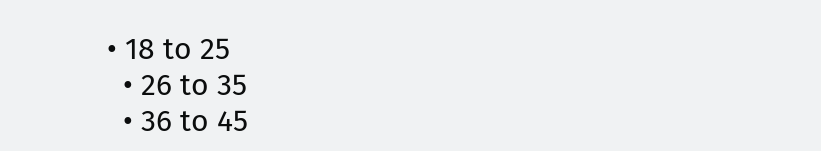• 18 to 25
  • 26 to 35
  • 36 to 45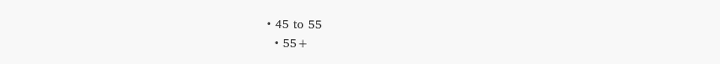• 45 to 55
  • 55+